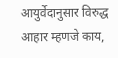आयुर्वेदानुसार विरुद्ध आहार म्हणजे काय,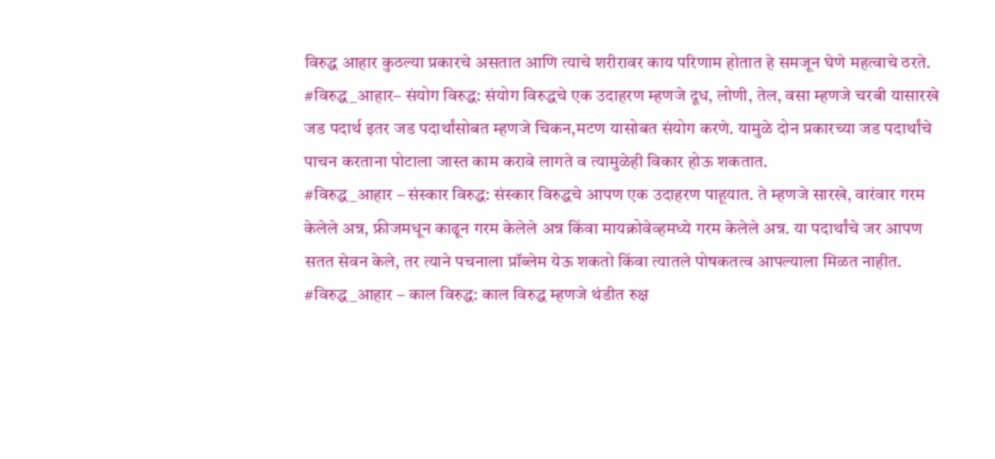विरुद्ध आहार कुठल्या प्रकारचे असतात आणि त्याचे शरीरावर काय परिणाम होतात हे समजून घेणे महत्वाचे ठरते.
#विरुद्ध_आहार– संयोग विरुद्ध: संयोग विरुद्धचे एक उदाहरण म्हणजे दूध, लोणी, तेल, वसा म्हणजे चरबी यासारखे जड पदार्थ इतर जड पदार्थांसोबत म्हणजे चिकन,मटण यासोबत संयोग करणे. यामुळे दोन प्रकारच्या जड पदार्थांचे पाचन करताना पोटाला जास्त काम करावे लागते व त्यामुळेही विकार होऊ शकतात.
#विरुद्ध_आहार – संस्कार विरुद्ध: संस्कार विरुद्धचे आपण एक उदाहरण पाहूयात. ते म्हणजे सारखे, वारंवार गरम केलेले अन्न, फ्रीजमधून काढून गरम केलेले अन्न किंवा मायक्रोवेव्हमध्ये गरम केलेले अन्न. या पदार्थांचे जर आपण सतत सेवन केले, तर त्याने पचनाला प्रॉब्लेम येऊ शकतो किंवा त्यातले पोषकतत्व आपल्याला मिळत नाहीत.
#विरुद्ध_आहार – काल विरुद्ध: काल विरुद्ध म्हणजे थंडीत रुक्ष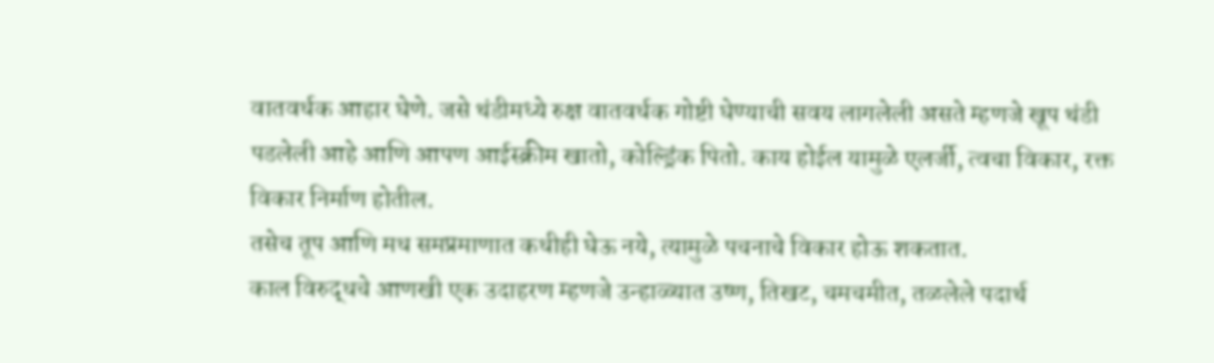वातवर्धक आहार घेणे. जसे थंडीमध्ये रुक्ष वातवर्धक गोष्टी घेण्याची सवय लागलेली असते म्हणजे खूप थंडी पडलेली आहे आणि आपण आईस्क्रीम खातो, कोल्ड्रिंक पितो. काय होईल यामुळे एलर्जी, त्वचा विकार, रक्त विकार निर्माण होतील.
तसेच तूप आणि मध समप्रमाणात कधीही घेऊ नये, त्यामुळे पचनाचे विकार होऊ शकतात.
काल विरुद्धचे आणखी एक उदाहरण म्हणजे उन्हाळ्यात उष्ण, तिखट, चमचमीत, तळलेले पदार्थ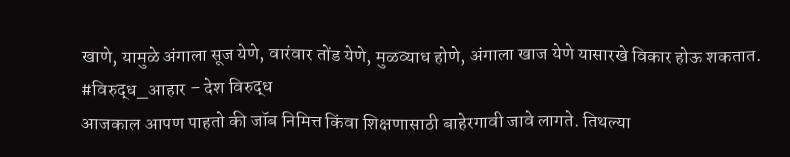खाणे, यामुळे अंगाला सूज येणे, वारंवार तोंड येणे, मुळव्याध होणे, अंगाला खाज येणे यासारखे विकार होऊ शकतात.
#विरुद्ध_आहार – देश विरुद्ध
आजकाल आपण पाहतो की जॉब निमित्त किंवा शिक्षणासाठी बाहेरगावी जावे लागते. तिथल्या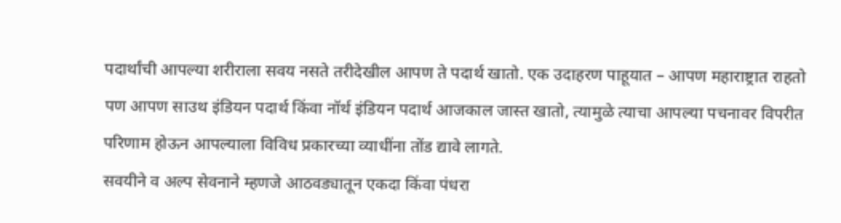पदार्थांची आपल्या शरीराला सवय नसते तरीदेखील आपण ते पदार्थ खातो. एक उदाहरण पाहूयात – आपण महाराष्ट्रात राहतो पण आपण साउथ इंडियन पदार्थ किंवा नॉर्थ इंडियन पदार्थ आजकाल जास्त खातो, त्यामुळे त्याचा आपल्या पचनावर विपरीत परिणाम होऊन आपल्याला विविध प्रकारच्या व्याधींना तोंड द्यावे लागते.
सवयीने व अल्प सेवनाने म्हणजे आठवड्यातून एकदा किंवा पंधरा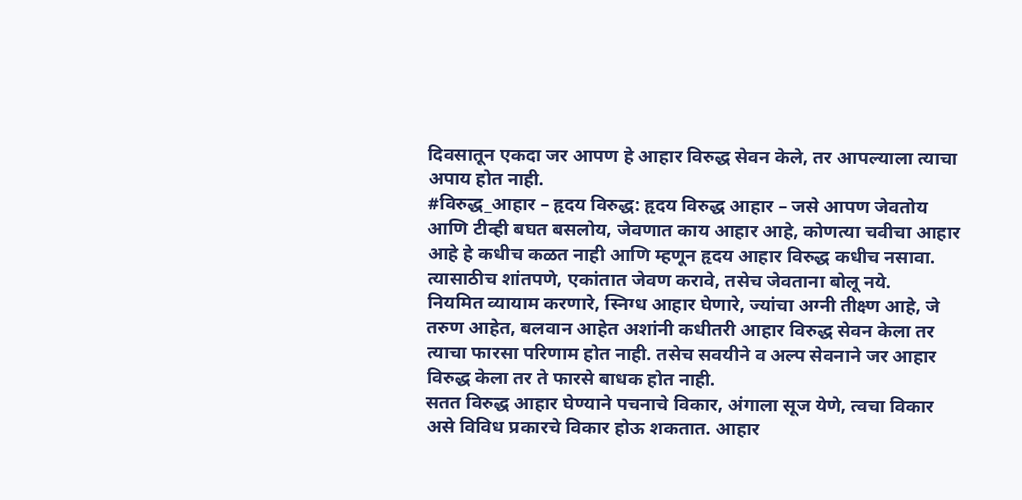दिवसातून एकदा जर आपण हे आहार विरुद्ध सेवन केले, तर आपल्याला त्याचा अपाय होत नाही.
#विरुद्ध_आहार – हृदय विरुद्ध: हृदय विरुद्ध आहार – जसे आपण जेवतोय आणि टीव्ही बघत बसलोय, जेवणात काय आहार आहे, कोणत्या चवीचा आहार आहे हे कधीच कळत नाही आणि म्हणून हृदय आहार विरुद्ध कधीच नसावा. त्यासाठीच शांतपणे, एकांतात जेवण करावे, तसेच जेवताना बोलू नये.
नियमित व्यायाम करणारे, स्निग्ध आहार घेणारे, ज्यांचा अग्नी तीक्ष्ण आहे, जे तरुण आहेत, बलवान आहेत अशांनी कधीतरी आहार विरुद्ध सेवन केला तर त्याचा फारसा परिणाम होत नाही. तसेच सवयीने व अल्प सेवनाने जर आहार विरुद्ध केला तर ते फारसे बाधक होत नाही.
सतत विरुद्ध आहार घेण्याने पचनाचे विकार, अंगाला सूज येणे, त्वचा विकार असे विविध प्रकारचे विकार होऊ शकतात. आहार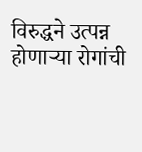विरुद्धने उत्पन्न होणाऱ्या रोगांची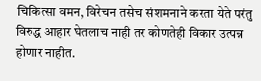चिकित्सा वमन, विरेचन तसेच संशमनाने करता येते परंतु विरुद्ध आहार घेतलाच नाही तर कोणतेही विकार उत्पन्न होणार नाहीत.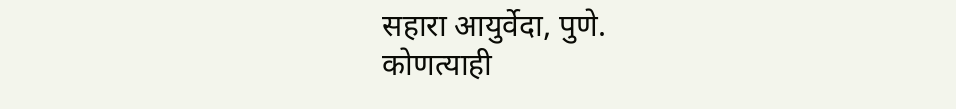सहारा आयुर्वेदा, पुणे.
कोणत्याही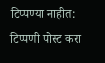टिप्पण्या नाहीत:
टिप्पणी पोस्ट करा